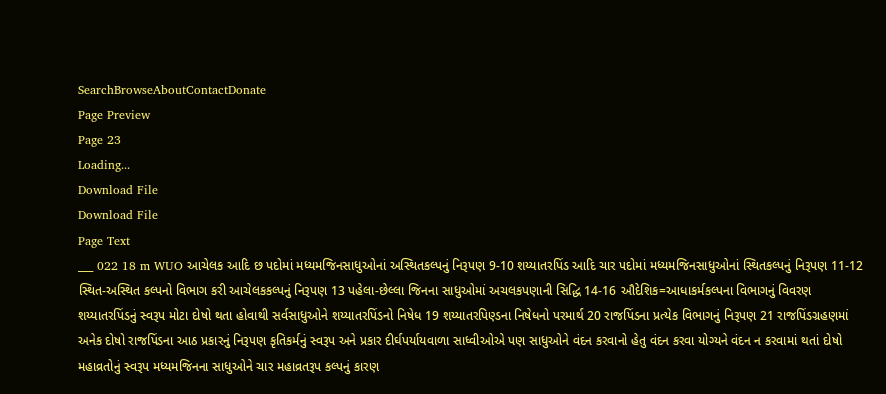SearchBrowseAboutContactDonate
Page Preview
Page 23
Loading...
Download File
Download File
Page Text
___ 022 18 m WUO આચેલક આદિ છ પદોમાં મધ્યમજિનસાધુઓનાં અસ્થિતકલ્પનું નિરૂપણ 9-10 શય્યાતરપિંડ આદિ ચાર પદોમાં મધ્યમજિનસાધુઓનાં સ્થિતકલ્પનું નિરૂપણ 11-12 સ્થિત-અસ્થિત કલ્પનો વિભાગ કરી આચેલકકલ્પનું નિરૂપણ 13 પહેલા-છેલ્લા જિનના સાધુઓમાં અચલકપણાની સિદ્ધિ 14-16 ઔદેશિક=આધાકર્મકલ્પના વિભાગનું વિવરણ શય્યાતરપિંડનું સ્વરૂપ મોટા દોષો થતા હોવાથી સર્વસાધુઓને શય્યાતરપિંડનો નિષેધ 19 શય્યાતરપિણ્ડના નિષેધનો પરમાર્થ 20 રાજપિંડના પ્રત્યેક વિભાગનું નિરૂપણ 21 રાજપિંડગ્રહણમાં અનેક દોષો રાજપિંડના આઠ પ્રકારનું નિરૂપણ કૃતિકર્મનું સ્વરૂપ અને પ્રકાર દીર્ઘપર્યાયવાળા સાધ્વીઓએ પણ સાધુઓને વંદન કરવાનો હેતુ વંદન કરવા યોગ્યને વંદન ન કરવામાં થતાં દોષો મહાવ્રતોનું સ્વરૂપ મધ્યમજિનના સાધુઓને ચાર મહાવ્રતરૂપ કલ્પનું કારણ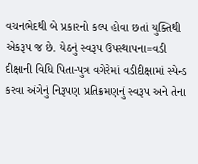વચનભેદથી બે પ્રકારનો કલ્પ હોવા છતાં યુક્તિથી એકરૂપ જ છે. યેઠનું સ્વરૂપ ઉપસ્થાપના=વડી દીક્ષાની વિધિ પિતા-પુત્ર વગેરેમાં વડીદીક્ષામાં સ્પેન્ડ કરવા અંગેનું નિરૂપણ પ્રતિક્રમણનું સ્વરૂપ અને તેના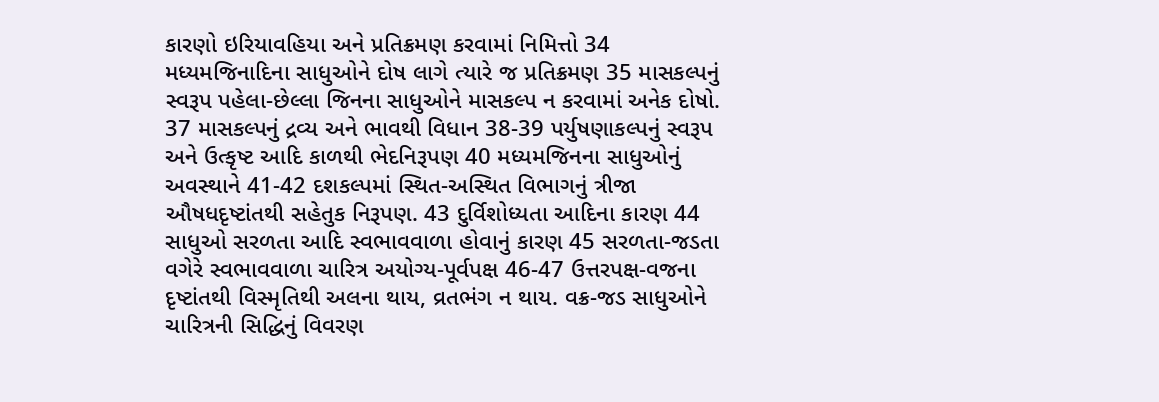કારણો ઇરિયાવહિયા અને પ્રતિક્રમણ કરવામાં નિમિત્તો 34 મધ્યમજિનાદિના સાધુઓને દોષ લાગે ત્યારે જ પ્રતિક્રમણ 35 માસકલ્પનું સ્વરૂપ પહેલા-છેલ્લા જિનના સાધુઓને માસકલ્પ ન કરવામાં અનેક દોષો. 37 માસકલ્પનું દ્રવ્ય અને ભાવથી વિધાન 38-39 પર્યુષણાકલ્પનું સ્વરૂપ અને ઉત્કૃષ્ટ આદિ કાળથી ભેદનિરૂપણ 40 મધ્યમજિનના સાધુઓનું અવસ્થાને 41-42 દશકલ્પમાં સ્થિત-અસ્થિત વિભાગનું ત્રીજા ઔષધદૃષ્ટાંતથી સહેતુક નિરૂપણ. 43 દુર્વિશોધ્યતા આદિના કારણ 44 સાધુઓ સરળતા આદિ સ્વભાવવાળા હોવાનું કારણ 45 સરળતા-જડતા વગેરે સ્વભાવવાળા ચારિત્ર અયોગ્ય-પૂર્વપક્ષ 46-47 ઉત્તરપક્ષ-વજના દૃષ્ટાંતથી વિસ્મૃતિથી અલના થાય, વ્રતભંગ ન થાય. વક્ર-જડ સાધુઓને ચારિત્રની સિદ્ધિનું વિવરણ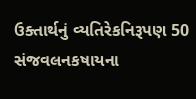ઉક્તાર્થનું વ્યતિરેકનિરૂપણ 50 સંજવલનકષાયના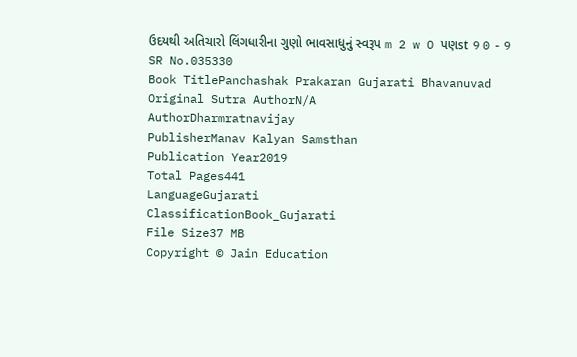ઉદયથી અતિચારો લિંગધારીના ગુણો ભાવસાધુનું સ્વરૂપ m 2 w O પણst 9 0 - 9
SR No.035330
Book TitlePanchashak Prakaran Gujarati Bhavanuvad
Original Sutra AuthorN/A
AuthorDharmratnavijay
PublisherManav Kalyan Samsthan
Publication Year2019
Total Pages441
LanguageGujarati
ClassificationBook_Gujarati
File Size37 MB
Copyright © Jain Education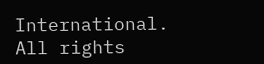International. All rights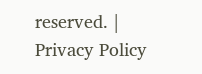reserved. | Privacy Policy